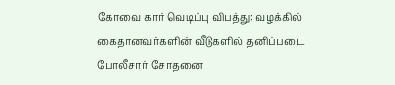கோவை கார் வெடிப்பு விபத்து: வழக்கில் கைதானவர்களின் வீடுகளில் தனிப்படை போலீசார் சோதனை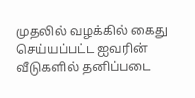முதலில் வழக்கில் கைது செய்யப்பட்ட ஐவரின் வீடுகளில் தனிப்படை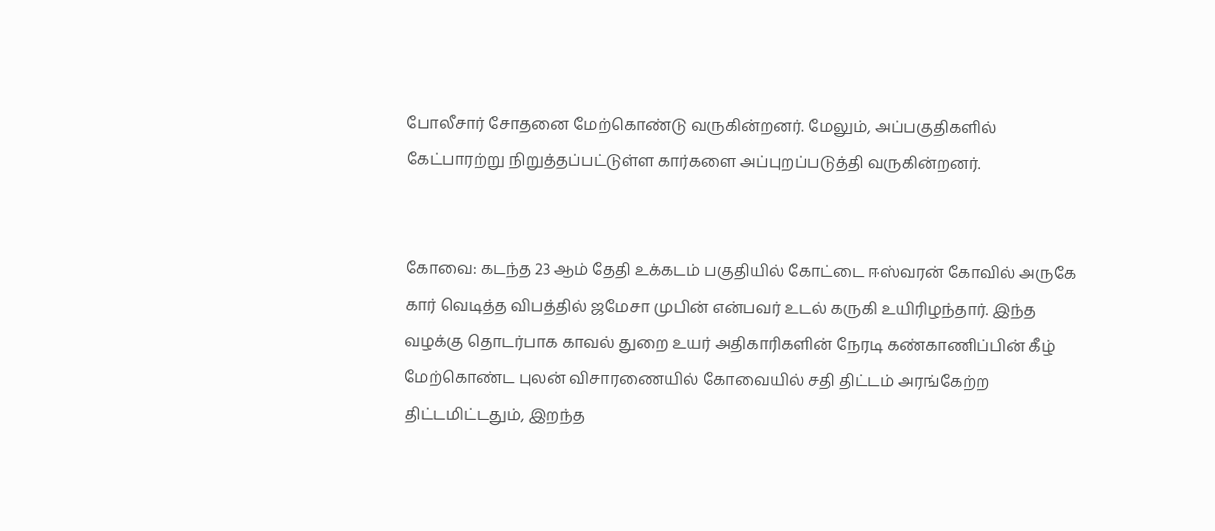போலீசார் சோதனை மேற்கொண்டு வருகின்றனர். மேலும், அப்பகுதிகளில் கேட்பாரற்று நிறுத்தப்பட்டுள்ள கார்களை அப்புறப்படுத்தி வருகின்றனர்.


கோவை: கடந்த 23 ஆம் தேதி உக்கடம் பகுதியில் கோட்டை ஈஸ்வரன் கோவில் அருகே கார் வெடித்த விபத்தில் ஜமேசா முபின் என்பவர் உடல் கருகி உயிரிழந்தார். இந்த வழக்கு தொடர்பாக காவல் துறை உயர் அதிகாரிகளின் நேரடி கண்காணிப்பின் கீழ் மேற்கொண்ட புலன் விசாரணையில் கோவையில் சதி திட்டம் அரங்கேற்ற திட்டமிட்டதும், இறந்த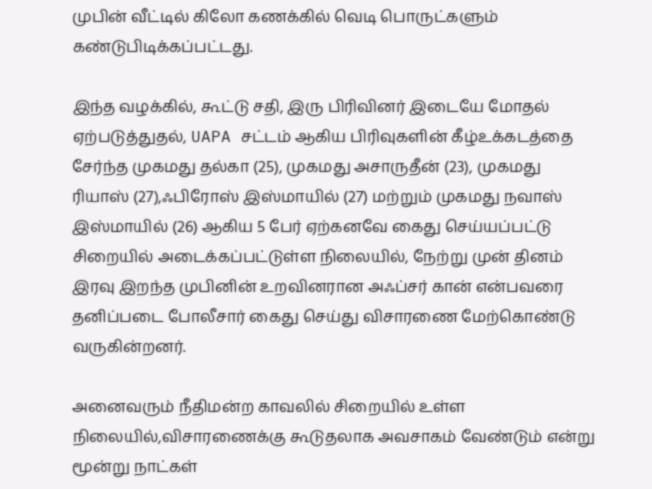முபின் வீட்டில் கிலோ கணக்கில் வெடி பொருட்களும் கண்டுபிடிக்கப்பட்டது.

இந்த வழக்கில், கூட்டு சதி, இரு பிரிவினர் இடையே மோதல் ஏற்படுத்துதல், UAPA சட்டம் ஆகிய பிரிவுகளின் கீழ்உக்கடத்தை சேர்ந்த முகமது தல்கா (25), முகமது அசாருதீன் (23), முகமது ரியாஸ் (27),ஃபிரோஸ் இஸ்மாயில் (27) மற்றும் முகமது நவாஸ் இஸ்மாயில் (26) ஆகிய 5 பேர் ஏற்கனவே கைது செய்யப்பட்டு சிறையில் அடைக்கப்பட்டுள்ள நிலையில், நேற்று முன் தினம் இரவு இறந்த முபினின் உறவினரான அஃப்சர் கான் என்பவரை தனிப்படை போலீசார் கைது செய்து விசாரணை மேற்கொண்டு வருகின்றனர்.

அனைவரும் நீதிமன்ற காவலில் சிறையில் உள்ள நிலையில்,விசாரணைக்கு கூடுதலாக அவசாகம் வேண்டும் என்று மூன்று நாட்கள்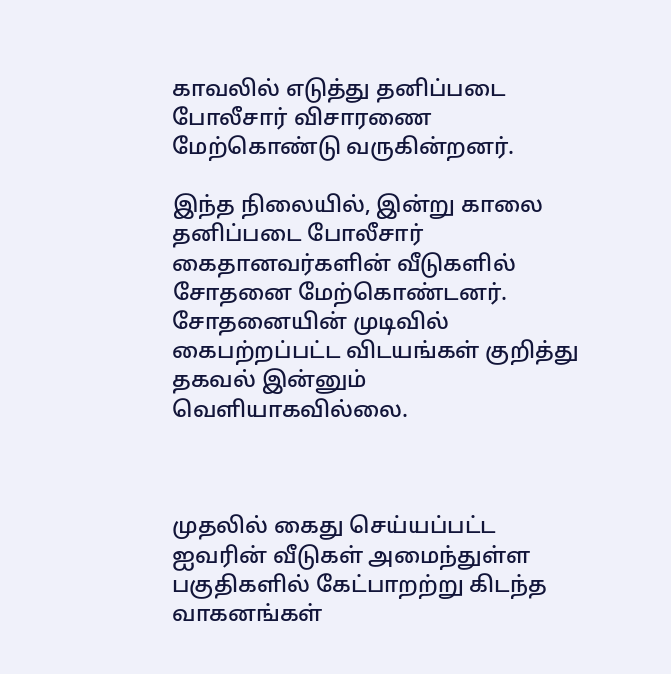காவலில் எடுத்து தனிப்படை போலீசார் விசாரணை மேற்கொண்டு வருகின்றனர்.

இந்த நிலையில், இன்று காலை தனிப்படை போலீசார் கைதானவர்களின் வீடுகளில் சோதனை மேற்கொண்டனர். சோதனையின் முடிவில் கைபற்றப்பட்ட விடயங்கள் குறித்து தகவல் இன்னும் வெளியாகவில்லை.



முதலில் கைது செய்யப்பட்ட ஐவரின் வீடுகள் அமைந்துள்ள பகுதிகளில் கேட்பாறற்று கிடந்த வாகனங்கள்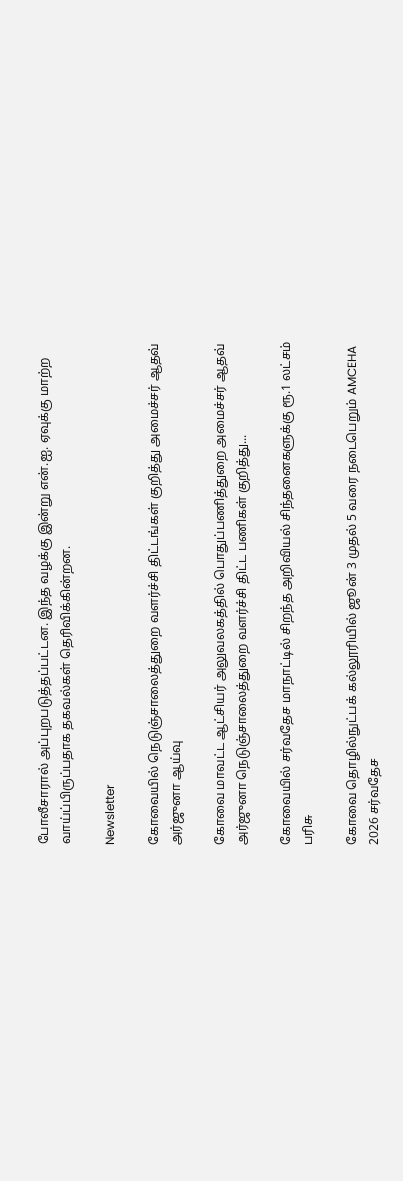போலீசாரால் அப்புறபடுத்தப்பட்டன. இந்த வழக்கு இன்று என்.ஐ. ஏவுக்கு மாற்ற வாய்ப்பிருப்பதாக தகவல்கள் தெரிவிக்கின்றன.

Newsletter

கோவையில் நெடுஞ்சாலைத்துறை வளர்ச்சி திட்டங்கள் குறித்து அமைச்சர் ஆதவ் அர்ஜுனா ஆய்வு

கோவை மாவட்ட ஆட்சியர் அலுவலகத்தில் பொதுப்பணித்துறை அமைச்சர் ஆதவ் அர்ஜுனா நெடுஞ்சாலைத்துறை வளர்ச்சி திட்ட பணிகள் குறித்து...

கோவையில் சர்வதேச மாநாட்டில் சிறந்த அறிவியல் சிந்தனைகளுக்கு ரூ.1 லட்சம் பரிசு

கோவை தொழில்நுட்பக் கல்லூரியில் ஜூன் 3 முதல் 5 வரை நடைபெறும் AMCEHA 2026 சர்வதேச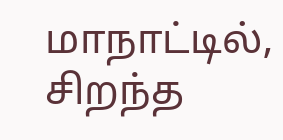மாநாட்டில், சிறந்த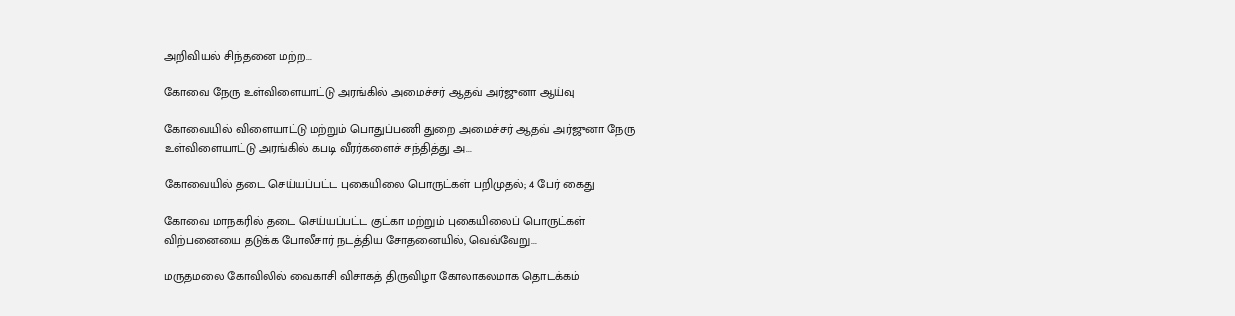அறிவியல் சிந்தனை மற்ற...

கோவை நேரு உள்விளையாட்டு அரங்கில் அமைச்சர் ஆதவ் அர்ஜுனா ஆய்வு

கோவையில் விளையாட்டு மற்றும் பொதுப்பணி துறை அமைச்சர் ஆதவ் அர்ஜுனா நேரு உள்விளையாட்டு அரங்கில் கபடி வீரர்களைச் சந்தித்து அ...

கோவையில் தடை செய்யப்பட்ட புகையிலை பொருட்கள் பறிமுதல்; 4 பேர் கைது

கோவை மாநகரில் தடை செய்யப்பட்ட குட்கா மற்றும் புகையிலைப் பொருட்கள் விற்பனையை தடுக்க போலீசார் நடத்திய சோதனையில், வெவ்வேறு...

மருதமலை கோவிலில் வைகாசி விசாகத் திருவிழா கோலாகலமாக தொடக்கம்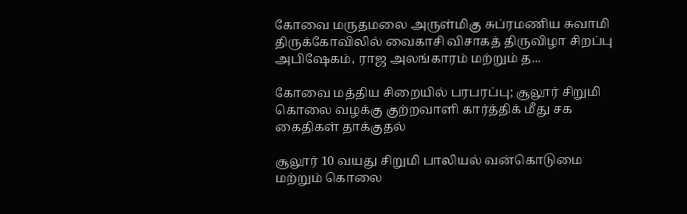கோவை மருதமலை அருள்மிகு சுப்ரமணிய சுவாமி திருக்கோவிலில் வைகாசி விசாகத் திருவிழா சிறப்பு அபிஷேகம், ராஜ அலங்காரம் மற்றும் த...

கோவை மத்திய சிறையில் பரபரப்பு; சூலூர் சிறுமி கொலை வழக்கு குற்றவாளி கார்த்திக் மீது சக கைதிகள் தாக்குதல்

சூலூர் 10 வயது சிறுமி பாலியல் வன்கொடுமை மற்றும் கொலை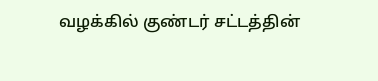வழக்கில் குண்டர் சட்டத்தின்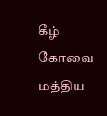கீழ் கோவை மத்திய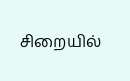சிறையில்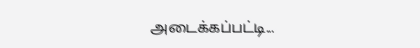அடைக்கப்பட்டி...